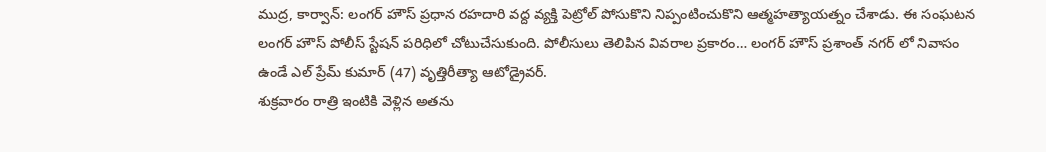ముద్ర, కార్వాన్: లంగర్ హౌస్ ప్రధాన రహదారి వద్ద వ్యక్తి పెట్రోల్ పోసుకొని నిప్పంటించుకొని ఆత్మహత్యాయత్నం చేశాడు. ఈ సంఘటన లంగర్ హౌస్ పోలీస్ స్టేషన్ పరిధిలో చోటుచేసుకుంది. పోలీసులు తెలిపిన వివరాల ప్రకారం… లంగర్ హౌస్ ప్రశాంత్ నగర్ లో నివాసం ఉండే ఎల్ ప్రేమ్ కుమార్ (47) వృత్తిరీత్యా ఆటోడ్రైవర్.
శుక్రవారం రాత్రి ఇంటికి వెళ్లిన అతను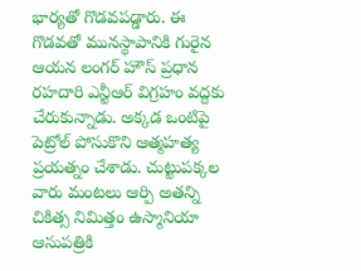భార్యతో గొడవపడ్డారు. ఈ గొడవతో మునస్థాపానికి గురైన ఆయన లంగర్ హౌస్ ప్రధాన రహదారి ఎన్టీఆర్ విగ్రహం వద్దకు చేరుకున్నాడు. అక్కడ ఒంటిపై పెట్రోల్ పోసుకొని ఆత్మహత్య ప్రయత్నం చేశాడు. చుట్టుపక్కల వారు మంటలు ఆర్పి అతన్ని చికిత్స నిమిత్తం ఉస్మానియా ఆసుపత్రికి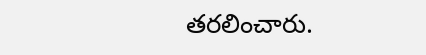తరలించారు.